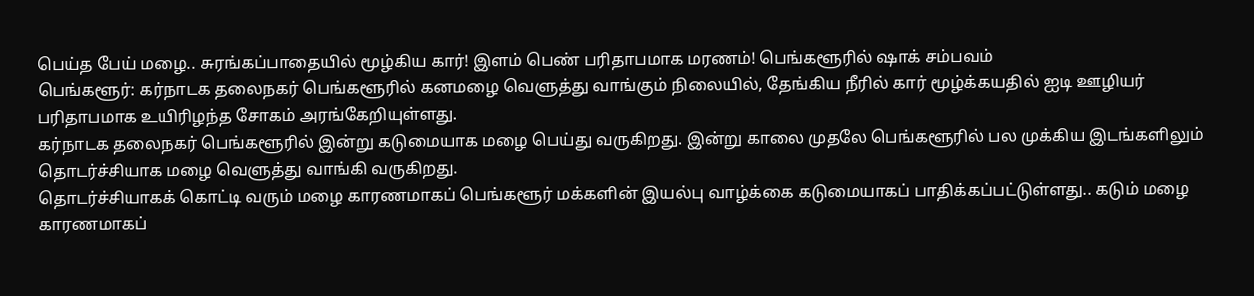பெய்த பேய் மழை.. சுரங்கப்பாதையில் மூழ்கிய கார்! இளம் பெண் பரிதாபமாக மரணம்! பெங்களூரில் ஷாக் சம்பவம்
பெங்களூர்: கர்நாடக தலைநகர் பெங்களூரில் கனமழை வெளுத்து வாங்கும் நிலையில், தேங்கிய நீரில் கார் மூழ்க்கயதில் ஐடி ஊழியர் பரிதாபமாக உயிரிழந்த சோகம் அரங்கேறியுள்ளது.
கர்நாடக தலைநகர் பெங்களூரில் இன்று கடுமையாக மழை பெய்து வருகிறது. இன்று காலை முதலே பெங்களூரில் பல முக்கிய இடங்களிலும் தொடர்ச்சியாக மழை வெளுத்து வாங்கி வருகிறது.
தொடர்ச்சியாகக் கொட்டி வரும் மழை காரணமாகப் பெங்களூர் மக்களின் இயல்பு வாழ்க்கை கடுமையாகப் பாதிக்கப்பட்டுள்ளது.. கடும் மழை காரணமாகப்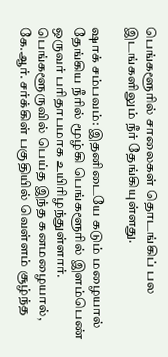பெங்களூரில் சாலைகள் தொடங்கிப் பல இடங்களிலும் நீர் தேங்கியுள்ளது.

ஷாக் சம்பவம்: இதனிடையே கடும் மழையால் தேங்கிய நீரில் மூழ்கி பெங்களூரில் இளம்பெண் ஒருவர் பரிதாபமாக உயிரிழந்துள்ளார். பெங்களூருவில் பெய்த இந்த கனமழையால், கே.ஆர். சர்க்கிள் பகுதியில் வெள்ளம் சூழ்ந்த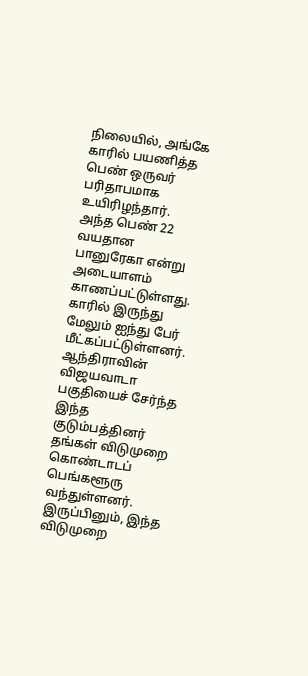நிலையில், அங்கே காரில் பயணித்த பெண் ஒருவர் பரிதாபமாக உயிரிழந்தார். அந்த பெண் 22 வயதான பானுரேகா என்று அடையாளம் காணப்பட்டுள்ளது. காரில் இருந்து மேலும் ஐந்து பேர் மீட்கப்பட்டுள்ளனர்.
ஆந்திராவின் விஜயவாடா பகுதியைச் சேர்ந்த இந்த குடும்பத்தினர் தங்கள் விடுமுறை கொண்டாடப் பெங்களூரு வந்துள்ளனர். இருப்பினும், இந்த விடுமுறை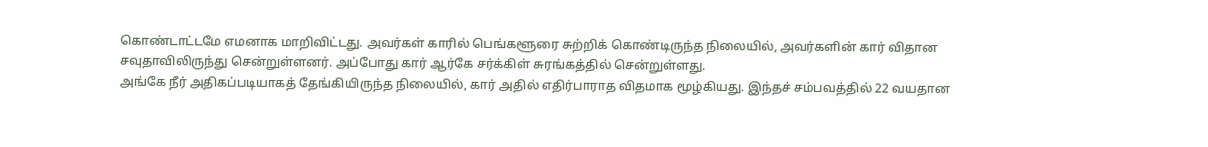கொண்டாட்டமே எமனாக மாறிவிட்டது. அவர்கள் காரில் பெங்களூரை சுற்றிக் கொண்டிருந்த நிலையில், அவர்களின் கார் விதான சவுதாவிலிருந்து சென்றுள்ளனர். அப்போது கார் ஆர்கே சர்க்கிள் சுரங்கத்தில் சென்றுள்ளது.
அங்கே நீர் அதிகப்படியாகத் தேங்கியிருந்த நிலையில், கார் அதில் எதிர்பாராத விதமாக மூழ்கியது. இந்தச் சம்பவத்தில் 22 வயதான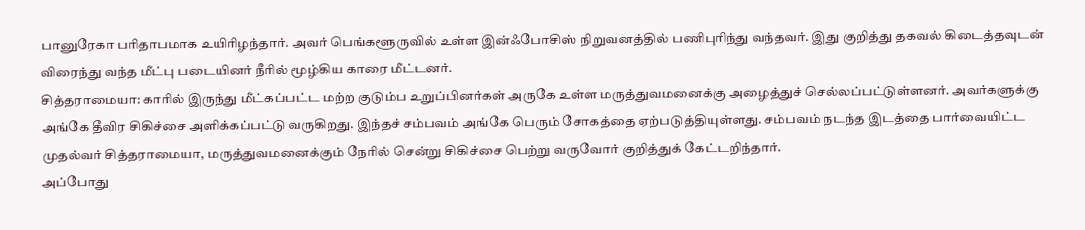பானுரேகா பரிதாபமாக உயிரிழந்தார். அவர் பெங்களூருவில் உள்ள இன்ஃபோசிஸ் நிறுவனத்தில் பணிபுரிந்து வந்தவர். இது குறித்து தகவல் கிடைத்தவுடன் விரைந்து வந்த மீட்பு படையினர் நீரில் மூழ்கிய காரை மீட்டனர்.
சித்தராமையா: காரில் இருந்து மீட்கப்பட்ட மற்ற குடும்ப உறுப்பினர்கள் அருகே உள்ள மருத்துவமனைக்கு அழைத்துச் செல்லப்பட்டுள்ளனர். அவர்களுக்கு அங்கே தீவிர சிகிச்சை அளிக்கப்பட்டு வருகிறது. இந்தச் சம்பவம் அங்கே பெரும் சோகத்தை ஏற்படுத்தியுள்ளது. சம்பவம் நடந்த இடத்தை பார்வையிட்ட முதல்வர் சித்தராமையா, மருத்துவமனைக்கும் நேரில் சென்று சிகிச்சை பெற்று வருவோர் குறித்துக் கேட்டறிந்தார்.
அப்போது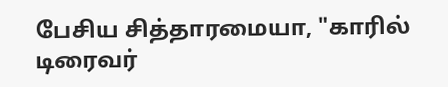பேசிய சித்தாரமையா, "காரில் டிரைவர்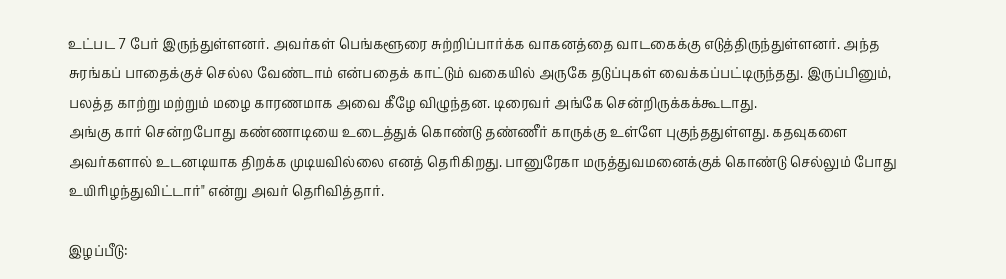உட்பட 7 பேர் இருந்துள்ளனர். அவர்கள் பெங்களூரை சுற்றிப்பார்க்க வாகனத்தை வாடகைக்கு எடுத்திருந்துள்ளனர். அந்த சுரங்கப் பாதைக்குச் செல்ல வேண்டாம் என்பதைக் காட்டும் வகையில் அருகே தடுப்புகள் வைக்கப்பட்டிருந்தது. இருப்பினும், பலத்த காற்று மற்றும் மழை காரணமாக அவை கீழே விழுந்தன. டிரைவர் அங்கே சென்றிருக்கக்கூடாது.
அங்கு கார் சென்றபோது கண்ணாடியை உடைத்துக் கொண்டு தண்ணீர் காருக்கு உள்ளே புகுந்ததுள்ளது. கதவுகளை அவர்களால் உடனடியாக திறக்க முடியவில்லை எனத் தெரிகிறது. பானுரேகா மருத்துவமனைக்குக் கொண்டு செல்லும் போது உயிரிழந்துவிட்டார்" என்று அவர் தெரிவித்தார்.

இழப்பீடு: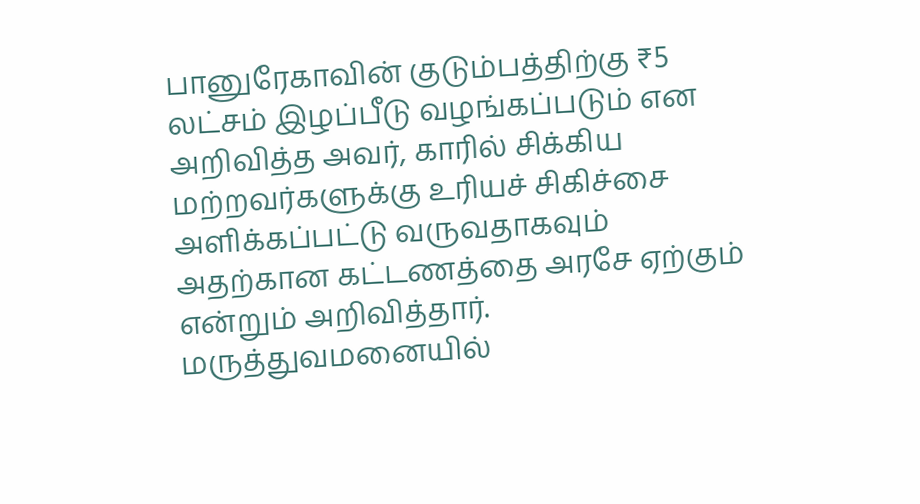பானுரேகாவின் குடும்பத்திற்கு ₹5 லட்சம் இழப்பீடு வழங்கப்படும் என அறிவித்த அவர், காரில் சிக்கிய மற்றவர்களுக்கு உரியச் சிகிச்சை அளிக்கப்பட்டு வருவதாகவும் அதற்கான கட்டணத்தை அரசே ஏற்கும் என்றும் அறிவித்தார்.
மருத்துவமனையில்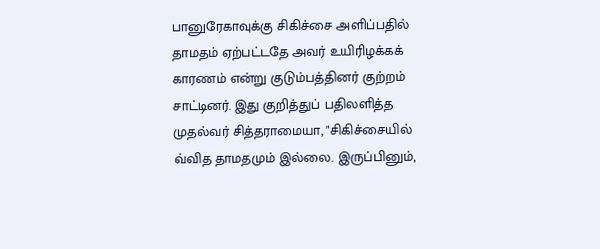பானுரேகாவுக்கு சிகிச்சை அளிப்பதில் தாமதம் ஏற்பட்டதே அவர் உயிரிழக்கக் காரணம் என்று குடும்பத்தினர் குற்றம் சாட்டினர். இது குறித்துப் பதிலளித்த முதல்வர் சித்தராமையா, "சிகிச்சையில் வ்வித தாமதமும் இல்லை. இருப்பினும்,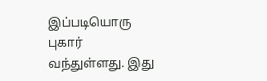இப்படியொரு புகார் வந்துள்ளது. இது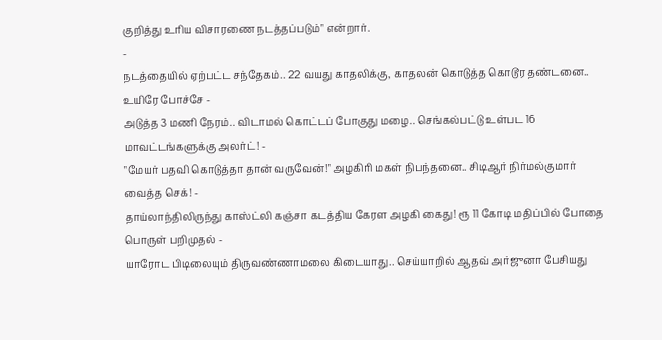குறித்து உரிய விசாரணை நடத்தப்படும்" என்றார்.
-
நடத்தையில் ஏற்பட்ட சந்தேகம்.. 22 வயது காதலிக்கு, காதலன் கொடுத்த கொடூர தண்டனை.. உயிரே போச்சே -
அடுத்த 3 மணி நேரம்.. விடாமல் கொட்டப் போகுது மழை.. செங்கல்பட்டு உள்பட 16 மாவட்டங்களுக்கு அலர்ட்! -
"மேயர் பதவி கொடுத்தா தான் வருவேன்!" அழகிரி மகள் நிபந்தனை.. சிடிஆர் நிர்மல்குமார் வைத்த செக்! -
தாய்லாந்திலிருந்து காஸ்ட்லி கஞ்சா கடத்திய கேரள அழகி கைது! ரூ 11 கோடி மதிப்பில் போதை பொருள் பறிமுதல் -
யாரோட பிடிலையும் திருவண்ணாமலை கிடையாது.. செய்யாறில் ஆதவ் அர்ஜுனா பேசியது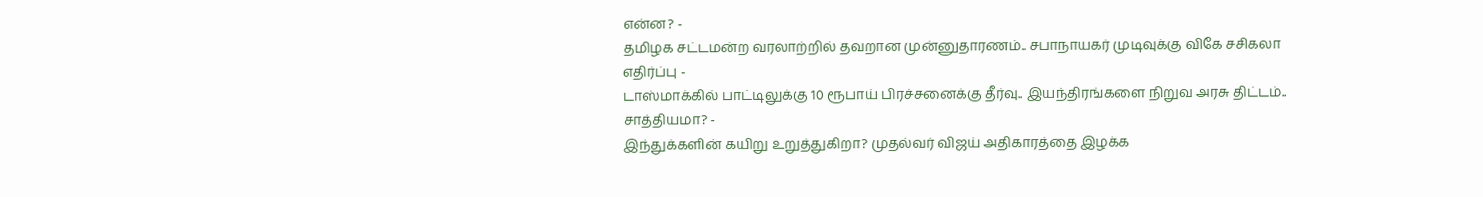என்ன? -
தமிழக சட்டமன்ற வரலாற்றில் தவறான முன்னுதாரணம்.. சபாநாயகர் முடிவுக்கு விகே சசிகலா எதிர்ப்பு -
டாஸ்மாக்கில் பாட்டிலுக்கு 10 ரூபாய் பிரச்சனைக்கு தீர்வு.. இயந்திரங்களை நிறுவ அரசு திட்டம்.. சாத்தியமா? -
இந்துக்களின் கயிறு உறுத்துகிறா? முதல்வர் விஜய் அதிகாரத்தை இழக்க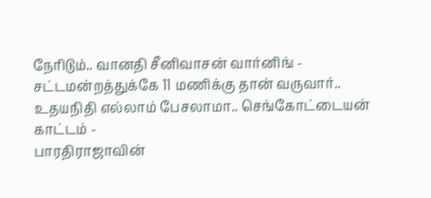நேரிடும்.. வானதி சீனிவாசன் வார்னிங் -
சட்டமன்றத்துக்கே 11 மணிக்கு தான் வருவார்.. உதயநிதி எல்லாம் பேசலாமா.. செங்கோட்டையன் காட்டம் -
பாரதிராஜாவின்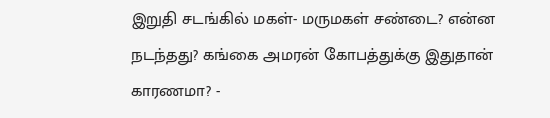இறுதி சடங்கில் மகள்- மருமகள் சண்டை? என்ன நடந்தது? கங்கை அமரன் கோபத்துக்கு இதுதான் காரணமா? -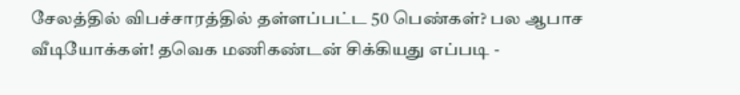சேலத்தில் விபச்சாரத்தில் தள்ளப்பட்ட 50 பெண்கள்? பல ஆபாச வீடியோக்கள்! தவெக மணிகண்டன் சிக்கியது எப்படி -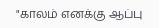"காலம் எனக்கு ஆப்பு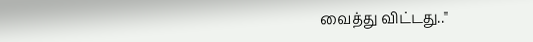வைத்து விட்டது.."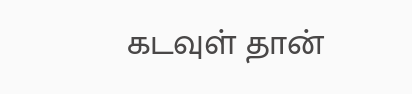கடவுள் தான்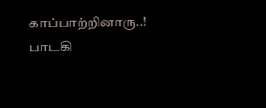காப்பாற்றினாரு..! பாடகி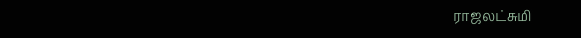ராஜலட்சுமி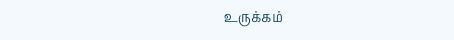உருக்கம்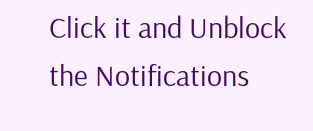Click it and Unblock the Notifications